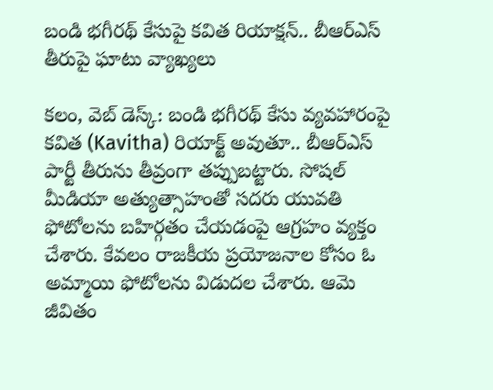బండి భగీరథ్ కేసుపై కవిత రియాక్షన్.. బీఆర్ఎస్ తీరుపై ఘాటు వ్యాఖ్యలు

కలం, వెబ్ డెస్క్: బండి భగీరథ్ కేసు వ్యవహారంపై కవిత (Kavitha) రియాక్ట్ అవుతూ.. బీఆర్ఎస్ పార్టీ తీరును తీవ్రంగా తప్పుబట్టారు. సోషల్ మీడియా అత్యుత్సాహంతో సదరు యువతి ఫోటోలను బహిర్గతం చేయడంపై ఆగ్రహం వ్యక్తం చేశారు. కేవలం రాజకీయ ప్రయోజనాల కోసం ఓ అమ్మాయి ఫోటోలను విడుదల చేశారు. ఆమె జీవితం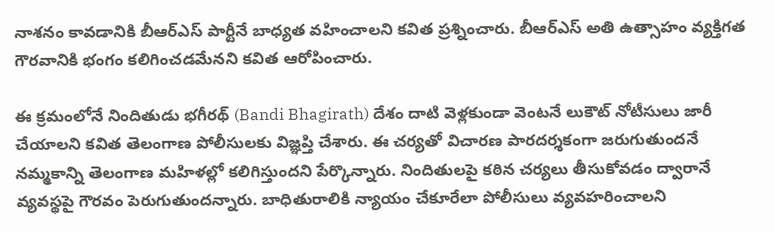నాశనం కావడానికి బీఆర్ఎస్ పార్టీనే బాధ్యత వహించాలని కవిత ప్రశ్నించారు. బీఆర్ఎస్ అతి ఉత్సాహం వ్యక్తిగత గౌరవానికి భంగం కలిగించడమేనని కవిత ఆరోపించారు.

ఈ క్రమంలోనే నిందితుడు భగీరథ్ (Bandi Bhagirath) దేశం దాటి వెళ్లకుండా వెంటనే లుకౌట్ నోటీసులు జారీ చేయాలని కవిత తెలంగాణ పోలీసులకు విజ్ఞప్తి చేశారు. ఈ చర్యతో విచారణ పారదర్శకంగా జరుగుతుందనే నమ్మకాన్ని తెలంగాణ మహిళల్లో కలిగిస్తుందని పేర్కొన్నారు. నిందితులపై కఠిన చర్యలు తీసుకోవడం ద్వారానే వ్యవస్థపై గౌరవం పెరుగుతుందన్నారు. బాధితురాలికి న్యాయం చేకూరేలా పోలీసులు వ్యవహరించాలని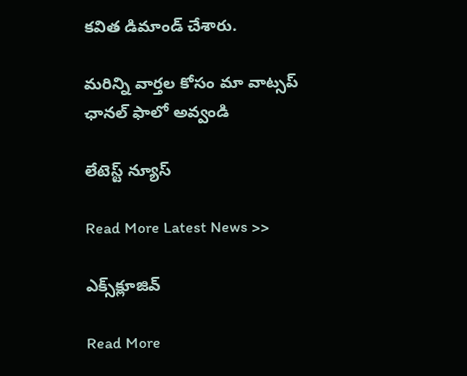కవిత డిమాండ్ చేశారు.

మ‌రిన్ని వార్త‌ల కోసం మా వాట్స‌ప్ ఛాన‌ల్ ఫాలో అవ్వండి

లేటెస్ట్ న్యూస్‌

Read More Latest News >>

ఎక్స్‌క్లూజివ్‌

Read More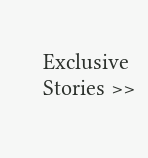Exclusive Stories >>